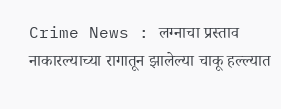Crime News : लग्नाचा प्रस्ताव नाकारल्याच्या रागातून झालेल्या चाकू हल्ल्यात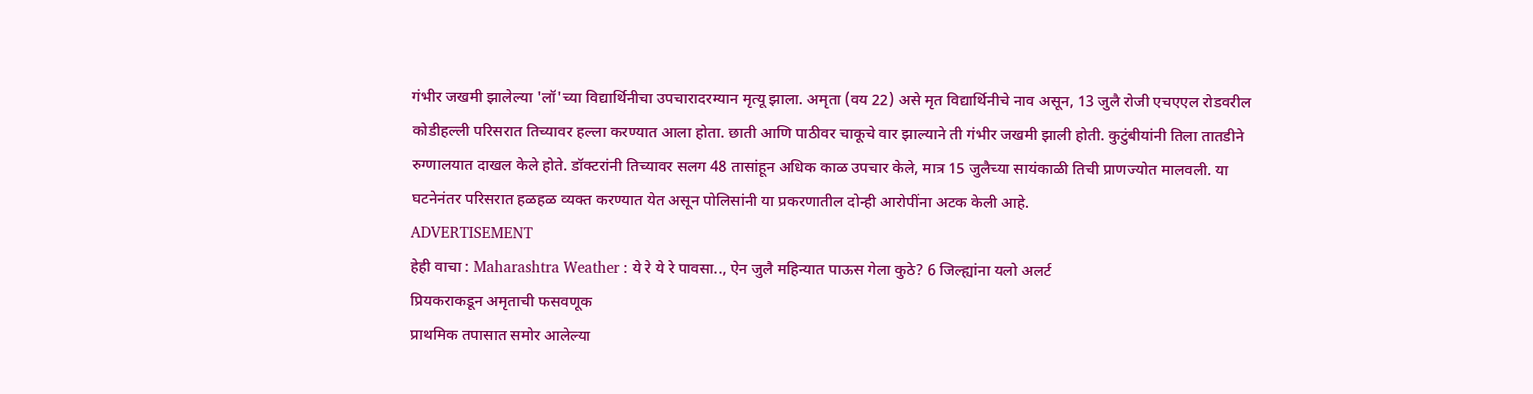गंभीर जखमी झालेल्या 'लॉ'च्या विद्यार्थिनीचा उपचारादरम्यान मृत्यू झाला. अमृता (वय 22) असे मृत विद्यार्थिनीचे नाव असून, 13 जुलै रोजी एचएएल रोडवरील कोडीहल्ली परिसरात तिच्यावर हल्ला करण्यात आला होता. छाती आणि पाठीवर चाकूचे वार झाल्याने ती गंभीर जखमी झाली होती. कुटुंबीयांनी तिला तातडीने रुग्णालयात दाखल केले होते. डॉक्टरांनी तिच्यावर सलग 48 तासांहून अधिक काळ उपचार केले, मात्र 15 जुलैच्या सायंकाळी तिची प्राणज्योत मालवली. या घटनेनंतर परिसरात हळहळ व्यक्त करण्यात येत असून पोलिसांनी या प्रकरणातील दोन्ही आरोपींना अटक केली आहे.
ADVERTISEMENT
हेही वाचा : Maharashtra Weather : ये रे ये रे पावसा.., ऐन जुलै महिन्यात पाऊस गेला कुठे? 6 जिल्ह्यांना यलो अलर्ट
प्रियकराकडून अमृताची फसवणूक
प्राथमिक तपासात समोर आलेल्या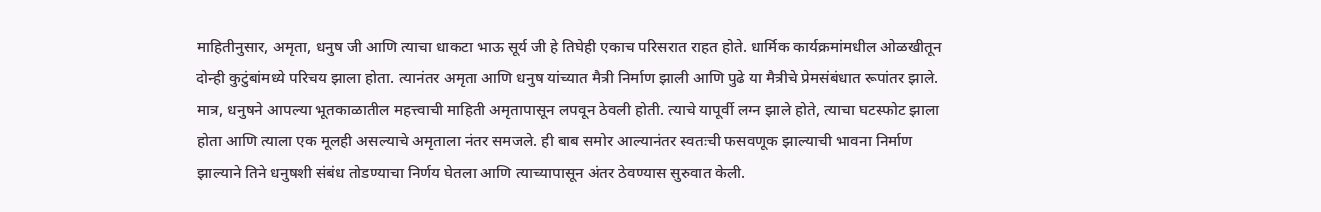माहितीनुसार, अमृता, धनुष जी आणि त्याचा धाकटा भाऊ सूर्य जी हे तिघेही एकाच परिसरात राहत होते. धार्मिक कार्यक्रमांमधील ओळखीतून दोन्ही कुटुंबांमध्ये परिचय झाला होता. त्यानंतर अमृता आणि धनुष यांच्यात मैत्री निर्माण झाली आणि पुढे या मैत्रीचे प्रेमसंबंधात रूपांतर झाले. मात्र, धनुषने आपल्या भूतकाळातील महत्त्वाची माहिती अमृतापासून लपवून ठेवली होती. त्याचे यापूर्वी लग्न झाले होते, त्याचा घटस्फोट झाला होता आणि त्याला एक मूलही असल्याचे अमृताला नंतर समजले. ही बाब समोर आल्यानंतर स्वतःची फसवणूक झाल्याची भावना निर्माण झाल्याने तिने धनुषशी संबंध तोडण्याचा निर्णय घेतला आणि त्याच्यापासून अंतर ठेवण्यास सुरुवात केली.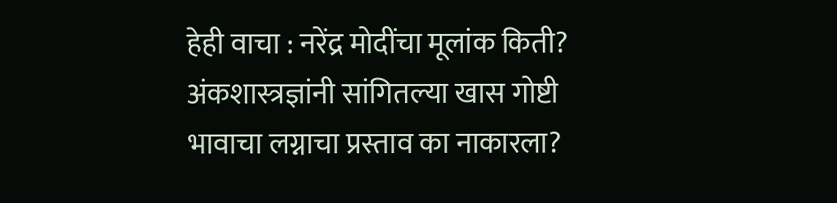हेही वाचा : नरेंद्र मोदींचा मूलांक किती? अंकशास्त्रज्ञांनी सांगितल्या खास गोष्टी
भावाचा लग्नाचा प्रस्ताव का नाकारला?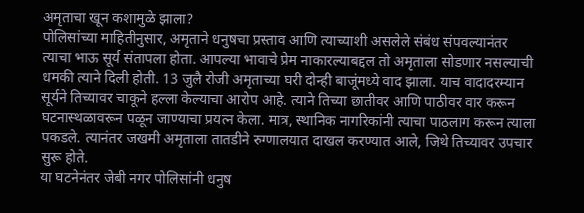अमृताचा खून कशामुळे झाला?
पोलिसांच्या माहितीनुसार, अमृताने धनुषचा प्रस्ताव आणि त्याच्याशी असलेले संबंध संपवल्यानंतर त्याचा भाऊ सूर्य संतापला होता. आपल्या भावाचे प्रेम नाकारल्याबद्दल तो अमृताला सोडणार नसल्याची धमकी त्याने दिली होती. 13 जुलै रोजी अमृताच्या घरी दोन्ही बाजूंमध्ये वाद झाला. याच वादादरम्यान सूर्यने तिच्यावर चाकूने हल्ला केल्याचा आरोप आहे. त्याने तिच्या छातीवर आणि पाठीवर वार करून घटनास्थळावरून पळून जाण्याचा प्रयत्न केला. मात्र, स्थानिक नागरिकांनी त्याचा पाठलाग करून त्याला पकडले. त्यानंतर जखमी अमृताला तातडीने रुग्णालयात दाखल करण्यात आले, जिथे तिच्यावर उपचार सुरू होते.
या घटनेनंतर जेबी नगर पोलिसांनी धनुष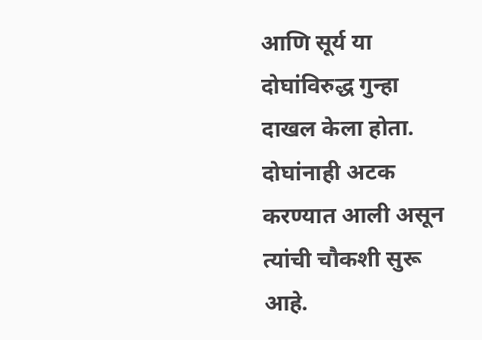आणि सूर्य या दोघांविरुद्ध गुन्हा दाखल केला होता. दोघांनाही अटक करण्यात आली असून त्यांची चौकशी सुरू आहे.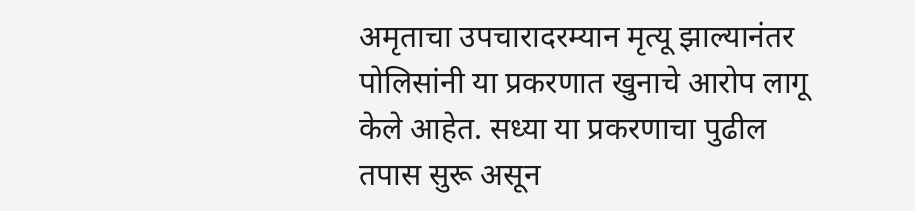अमृताचा उपचारादरम्यान मृत्यू झाल्यानंतर पोलिसांनी या प्रकरणात खुनाचे आरोप लागू केले आहेत. सध्या या प्रकरणाचा पुढील तपास सुरू असून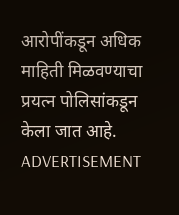आरोपींकडून अधिक माहिती मिळवण्याचा प्रयत्न पोलिसांकडून केला जात आहे.
ADVERTISEMENT